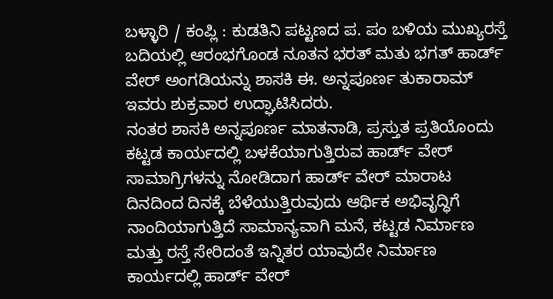ಬಳ್ಳಾರಿ / ಕಂಪ್ಲಿ : ಕುಡತಿನಿ ಪಟ್ಟಣದ ಪ. ಪಂ ಬಳಿಯ ಮುಖ್ಯರಸ್ತೆ ಬದಿಯಲ್ಲಿ ಆರಂಭಗೊಂಡ ನೂತನ ಭರತ್ ಮತು ಭಗತ್ ಹಾರ್ಡ್ ವೇರ್ ಅಂಗಡಿಯನ್ನು ಶಾಸಕಿ ಈ. ಅನ್ನಪೂರ್ಣ ತುಕಾರಾಮ್ ಇವರು ಶುಕ್ರವಾರ ಉದ್ಘಾಟಿಸಿದರು.
ನಂತರ ಶಾಸಕಿ ಅನ್ನಪೂರ್ಣ ಮಾತನಾಡಿ, ಪ್ರಸ್ತುತ ಪ್ರತಿಯೊಂದು ಕಟ್ಟಡ ಕಾರ್ಯದಲ್ಲಿ ಬಳಕೆಯಾಗುತ್ತಿರುವ ಹಾರ್ಡ್ ವೇರ್ ಸಾಮಾಗ್ರಿಗಳನ್ನು ನೋಡಿದಾಗ ಹಾರ್ಡ್ ವೇರ್ ಮಾರಾಟ ದಿನದಿಂದ ದಿನಕ್ಕೆ ಬೆಳೆಯುತ್ತಿರುವುದು ಆರ್ಥಿಕ ಅಭಿವೃದ್ಧಿಗೆ ನಾಂದಿಯಾಗುತ್ತಿದೆ ಸಾಮಾನ್ಯವಾಗಿ ಮನೆ, ಕಟ್ಟಡ ನಿರ್ಮಾಣ ಮತ್ತು ರಸ್ತೆ ಸೇರಿದಂತೆ ಇನ್ನಿತರ ಯಾವುದೇ ನಿರ್ಮಾಣ ಕಾರ್ಯದಲ್ಲಿ ಹಾರ್ಡ್ ವೇರ್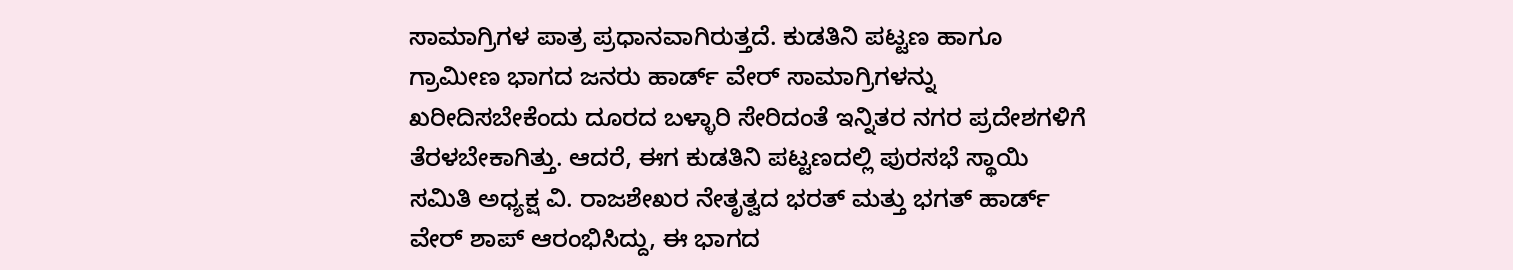ಸಾಮಾಗ್ರಿಗಳ ಪಾತ್ರ ಪ್ರಧಾನವಾಗಿರುತ್ತದೆ. ಕುಡತಿನಿ ಪಟ್ಟಣ ಹಾಗೂ ಗ್ರಾಮೀಣ ಭಾಗದ ಜನರು ಹಾರ್ಡ್ ವೇರ್ ಸಾಮಾಗ್ರಿಗಳನ್ನು ಖರೀದಿಸಬೇಕೆಂದು ದೂರದ ಬಳ್ಳಾರಿ ಸೇರಿದಂತೆ ಇನ್ನಿತರ ನಗರ ಪ್ರದೇಶಗಳಿಗೆ ತೆರಳಬೇಕಾಗಿತ್ತು. ಆದರೆ, ಈಗ ಕುಡತಿನಿ ಪಟ್ಟಣದಲ್ಲಿ ಪುರಸಭೆ ಸ್ಥಾಯಿ ಸಮಿತಿ ಅಧ್ಯಕ್ಷ ವಿ. ರಾಜಶೇಖರ ನೇತೃತ್ವದ ಭರತ್ ಮತ್ತು ಭಗತ್ ಹಾರ್ಡ್ ವೇರ್ ಶಾಪ್ ಆರಂಭಿಸಿದ್ದು, ಈ ಭಾಗದ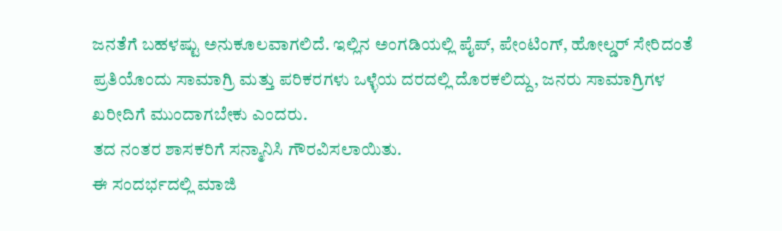ಜನತೆಗೆ ಬಹಳಷ್ಟು ಅನುಕೂಲವಾಗಲಿದೆ. ಇಲ್ಲಿನ ಅಂಗಡಿಯಲ್ಲಿ ಪೈಪ್, ಪೇಂಟಿಂಗ್, ಹೋಲ್ಡರ್ ಸೇರಿದಂತೆ ಪ್ರತಿಯೊಂದು ಸಾಮಾಗ್ರಿ ಮತ್ತು ಪರಿಕರಗಳು ಒಳ್ಳೆಯ ದರದಲ್ಲಿ ದೊರಕಲಿದ್ದು, ಜನರು ಸಾಮಾಗ್ರಿಗಳ ಖರೀದಿಗೆ ಮುಂದಾಗಬೇಕು ಎಂದರು.
ತದ ನಂತರ ಶಾಸಕರಿಗೆ ಸನ್ಮಾನಿಸಿ ಗೌರವಿಸಲಾಯಿತು.
ಈ ಸಂದರ್ಭದಲ್ಲಿ ಮಾಜಿ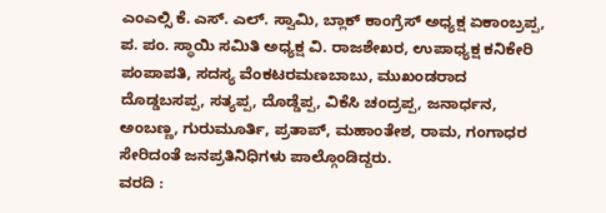ಎಂಎಲ್ಸಿ ಕೆ. ಎಸ್. ಎಲ್. ಸ್ವಾಮಿ, ಬ್ಲಾಕ್ ಕಾಂಗ್ರೆಸ್ ಅಧ್ಯಕ್ಷ ಏಕಾಂಬ್ರಪ್ಪ, ಪ. ಪಂ. ಸ್ಥಾಯಿ ಸಮಿತಿ ಅಧ್ಯಕ್ಷ ವಿ. ರಾಜಶೇಖರ, ಉಪಾಧ್ಯಕ್ಷ ಕನಿಕೇರಿ ಪಂಪಾಪತಿ, ಸದಸ್ಯ ವೆಂಕಟರಮಣಬಾಬು, ಮುಖಂಡರಾದ ದೊಡ್ಡಬಸಪ್ಪ, ಸತ್ಯಪ್ಪ, ದೊಡ್ಡೆಪ್ಪ, ವಿಕೆಸಿ ಚಂದ್ರಪ್ಪ, ಜನಾರ್ಧನ, ಅಂಬಣ್ಣ, ಗುರುಮೂರ್ತಿ, ಪ್ರತಾಪ್, ಮಹಾಂತೇಶ, ರಾಮ, ಗಂಗಾಧರ ಸೇರಿದಂತೆ ಜನಪ್ರತಿನಿಧಿಗಳು ಪಾಲ್ಗೊಂಡಿದ್ದರು.
ವರದಿ :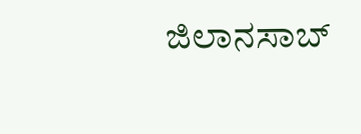ಜಿಲಾನಸಾಬ್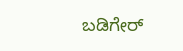ಬಡಿಗೇರ್